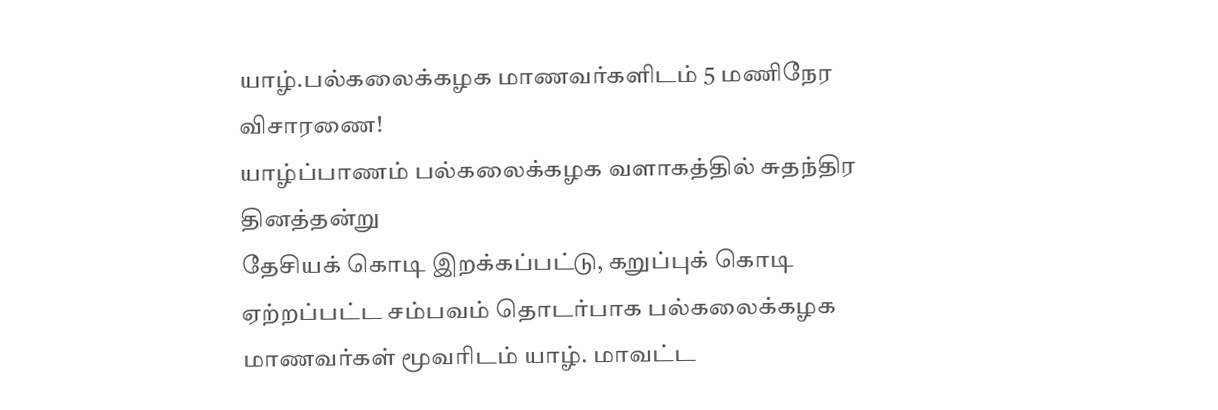யாழ்.பல்கலைக்கழக மாணவர்களிடம் 5 மணிநேர விசாரணை!
யாழ்ப்பாணம் பல்கலைக்கழக வளாகத்தில் சுதந்திர தினத்தன்று
தேசியக் கொடி இறக்கப்பட்டு, கறுப்புக் கொடி ஏற்றப்பட்ட சம்பவம் தொடர்பாக பல்கலைக்கழக மாணவர்கள் மூவரிடம் யாழ். மாவட்ட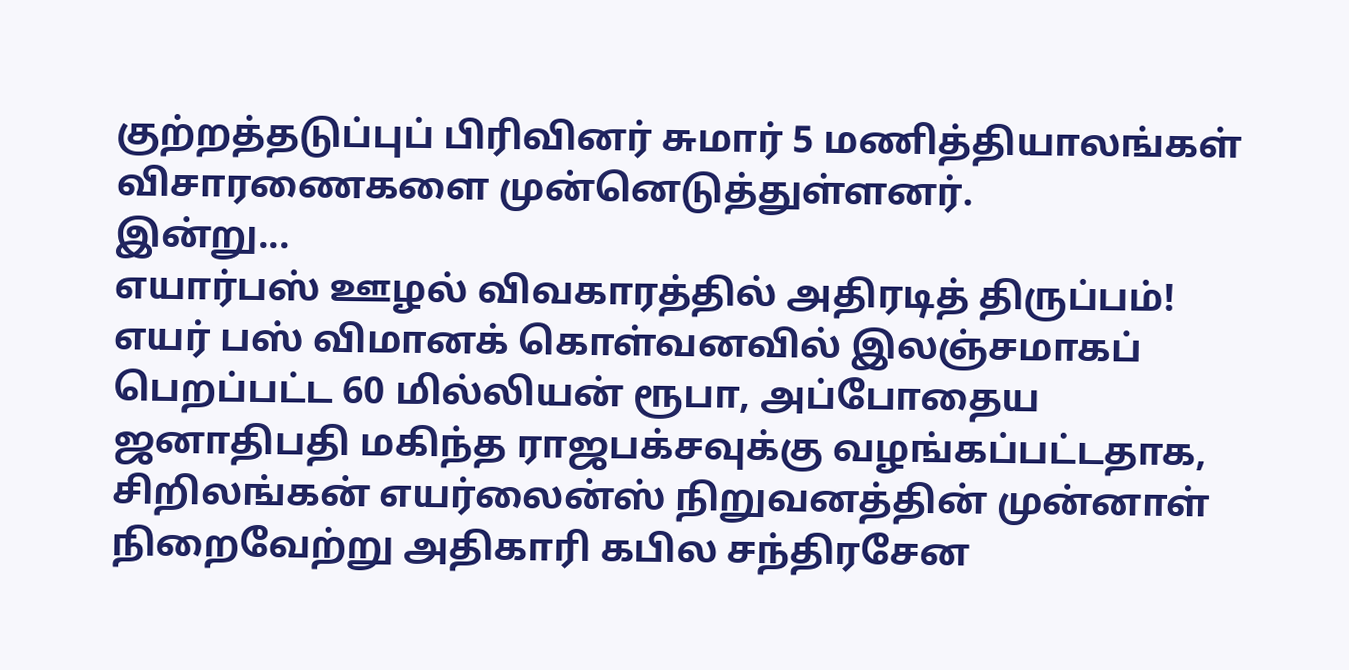குற்றத்தடுப்புப் பிரிவினர் சுமார் 5 மணித்தியாலங்கள் விசாரணைகளை முன்னெடுத்துள்ளனர்.
இன்று...
எயார்பஸ் ஊழல் விவகாரத்தில் அதிரடித் திருப்பம்!
எயர் பஸ் விமானக் கொள்வனவில் இலஞ்சமாகப் பெறப்பட்ட 60 மில்லியன் ரூபா, அப்போதைய ஜனாதிபதி மகிந்த ராஜபக்சவுக்கு வழங்கப்பட்டதாக, சிறிலங்கன் எயர்லைன்ஸ் நிறுவனத்தின் முன்னாள் நிறைவேற்று அதிகாரி கபில சந்திரசேன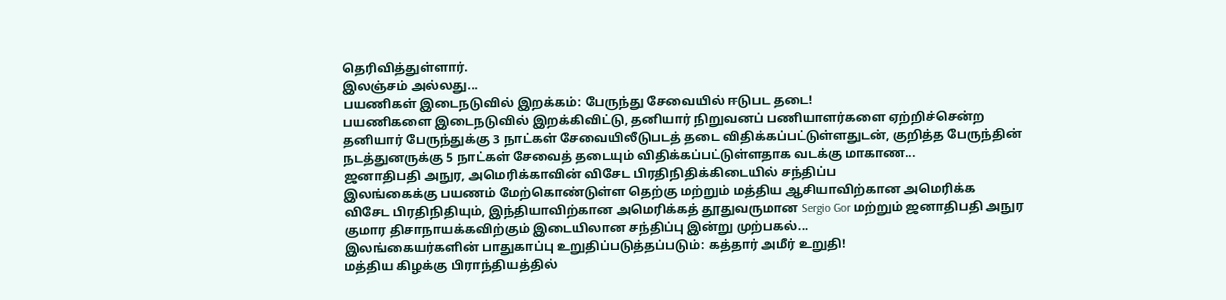தெரிவித்துள்ளார்.
இலஞ்சம் அல்லது...
பயணிகள் இடைநடுவில் இறக்கம்: பேருந்து சேவையில் ஈடுபட தடை!
பயணிகளை இடைநடுவில் இறக்கிவிட்டு, தனியார் நிறுவனப் பணியாளர்களை ஏற்றிச்சென்ற தனியார் பேருந்துக்கு 3 நாட்கள் சேவையிலீடுபடத் தடை விதிக்கப்பட்டுள்ளதுடன், குறித்த பேருந்தின் நடத்துனருக்கு 5 நாட்கள் சேவைத் தடையும் விதிக்கப்பட்டுள்ளதாக வடக்கு மாகாண...
ஜனாதிபதி அநுர, அமெரிக்காவின் விசேட பிரதிநிதிக்கிடையில் சந்திப்ப
இலங்கைக்கு பயணம் மேற்கொண்டுள்ள தெற்கு மற்றும் மத்திய ஆசியாவிற்கான அமெரிக்க விசேட பிரதிநிதியும், இந்தியாவிற்கான அமெரிக்கத் தூதுவருமான Sergio Gor மற்றும் ஜனாதிபதி அநுர குமார திசாநாயக்கவிற்கும் இடையிலான சந்திப்பு இன்று முற்பகல்...
இலங்கையர்களின் பாதுகாப்பு உறுதிப்படுத்தப்படும்: கத்தார் அமீர் உறுதி!
மத்திய கிழக்கு பிராந்தியத்தில்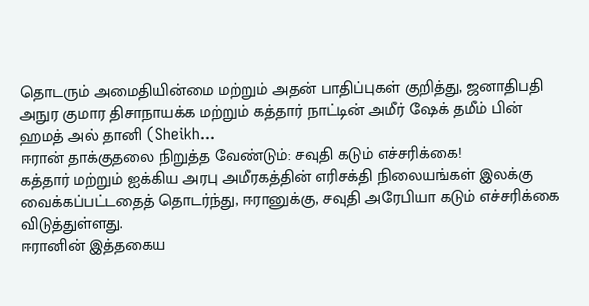தொடரும் அமைதியின்மை மற்றும் அதன் பாதிப்புகள் குறித்து, ஜனாதிபதி அநுர குமார திசாநாயக்க மற்றும் கத்தார் நாட்டின் அமீர் ஷேக் தமீம் பின் ஹமத் அல் தானி (Sheikh...
ஈரான் தாக்குதலை நிறுத்த வேண்டும்: சவுதி கடும் எச்சரிக்கை!
கத்தார் மற்றும் ஐக்கிய அரபு அமீரகத்தின் எரிசக்தி நிலையங்கள் இலக்கு வைக்கப்பட்டதைத் தொடர்ந்து, ஈரானுக்கு, சவுதி அரேபியா கடும் எச்சரிக்கை விடுத்துள்ளது.
ஈரானின் இத்தகைய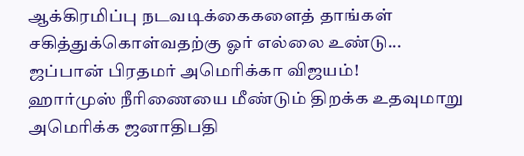ஆக்கிரமிப்பு நடவடிக்கைகளைத் தாங்கள் சகித்துக்கொள்வதற்கு ஓர் எல்லை உண்டு...
ஜப்பான் பிரதமர் அமெரிக்கா விஜயம்!
ஹார்முஸ் நீரிணையை மீண்டும் திறக்க உதவுமாறு அமெரிக்க ஜனாதிபதி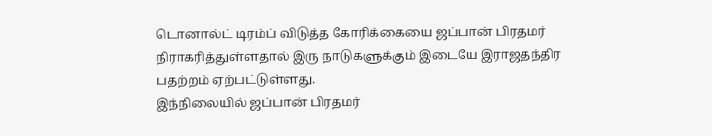டொனால்ட் டிரம்ப் விடுத்த கோரிக்கையை ஜப்பான் பிரதமர் நிராகரித்துள்ளதால் இரு நாடுகளுக்கும் இடையே இராஜதந்திர பதற்றம் ஏற்பட்டுள்ளது.
இந்நிலையில் ஜப்பான் பிரதமர்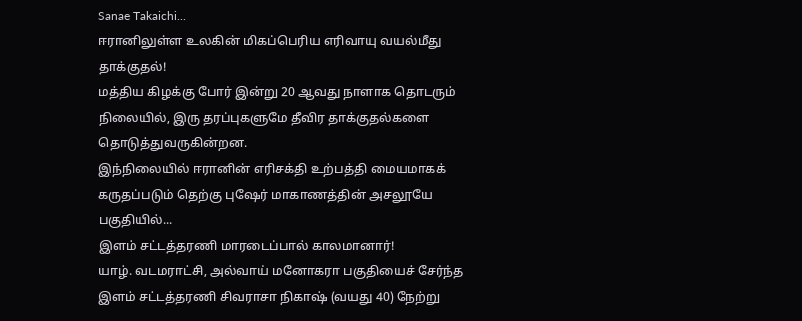Sanae Takaichi...
ஈரானிலுள்ள உலகின் மிகப்பெரிய எரிவாயு வயல்மீது தாக்குதல்!
மத்திய கிழக்கு போர் இன்று 20 ஆவது நாளாக தொடரும் நிலையில், இரு தரப்புகளுமே தீவிர தாக்குதல்களை தொடுத்துவருகின்றன.
இந்நிலையில் ஈரானின் எரிசக்தி உற்பத்தி மையமாகக் கருதப்படும் தெற்கு புஷேர் மாகாணத்தின் அசலூயே பகுதியில்...
இளம் சட்டத்தரணி மாரடைப்பால் காலமானார்!
யாழ். வடமராட்சி, அல்வாய் மனோகரா பகுதியைச் சேர்ந்த இளம் சட்டத்தரணி சிவராசா நிகாஷ் (வயது 40) நேற்று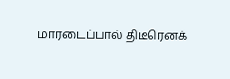மாரடைப்பால் திடீரெனக்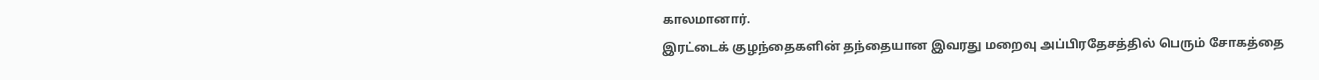காலமானார்.
இரட்டைக் குழந்தைகளின் தந்தையான இவரது மறைவு அப்பிரதேசத்தில் பெரும் சோகத்தை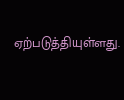ஏற்படுத்தியுள்ளது.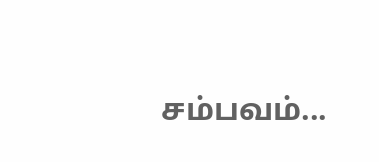சம்பவம்...